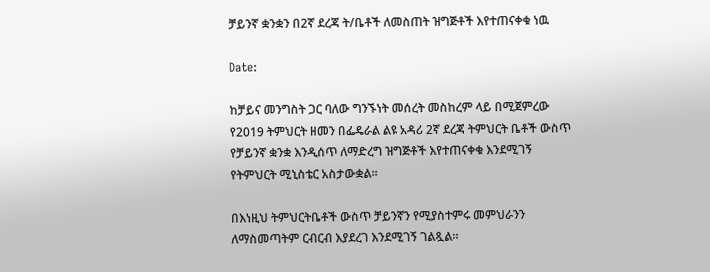ቻይንኛ ቋንቋን በ2ኛ ደረጃ ት/ቤቶች ለመስጠት ዝግጅቶች እየተጠናቀቁ ነዉ

Date:

ከቻይና መንግስት ጋር ባለው ግንኙነት መሰረት መስከረም ላይ በሚጀምረው የ2019 ትምህርት ዘመን በፌዴራል ልዩ አዳሪ 2ኛ ደረጃ ትምህርት ቤቶች ውስጥ የቻይንኛ ቋንቋ እንዲሰጥ ለማድረግ ዝግጅቶች እየተጠናቀቁ እንደሚገኝ የትምህርት ሚኒስቴር አስታውቋል።

በእነዚህ ትምህርትቤቶች ውስጥ ቻይንኛን የሚያስተምሩ መምህራንን ለማስመጣትም ርብርብ እያደረገ እንደሚገኝ ገልጿል።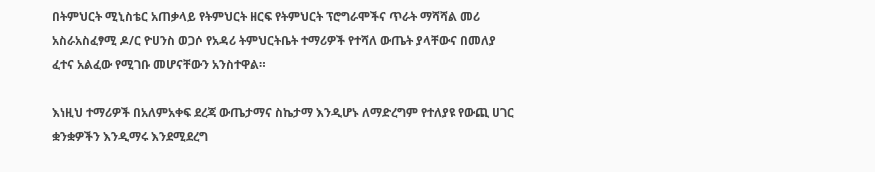በትምህርት ሚኒስቴር አጠቃላይ የትምህርት ዘርፍ የትምህርት ፕሮግራሞችና ጥራት ማሻሻል መሪ አስራአስፈፃሚ ዶ/ር ዮሀንስ ወጋሶ የአዳሪ ትምህርትቤት ተማሪዎች የተሻለ ውጤት ያላቸውና በመለያ ፈተና አልፈው የሚገቡ መሆናቸውን አንስተዋል።

እነዚህ ተማሪዎች በአለምአቀፍ ደረጃ ውጤታማና ስኬታማ እንዲሆኑ ለማድረግም የተለያዩ የውጪ ሀገር ቋንቋዎችን እንዲማሩ እንደሚደረግ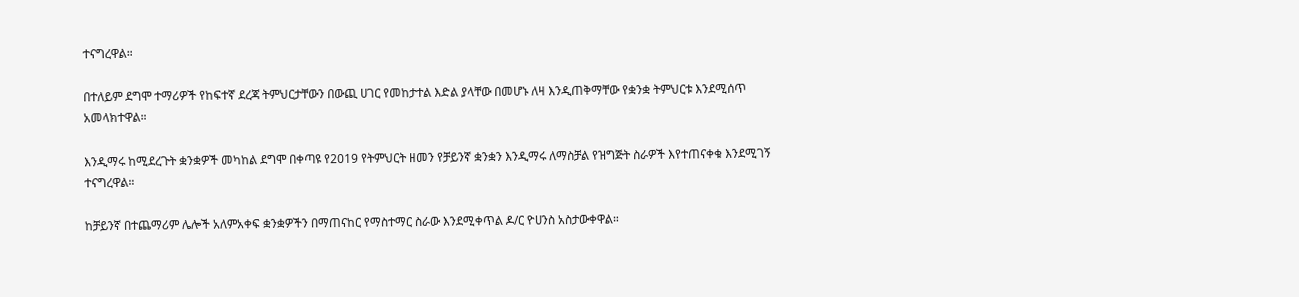ተናግረዋል።

በተለይም ደግሞ ተማሪዎች የከፍተኛ ደረጃ ትምህርታቸውን በውጪ ሀገር የመከታተል እድል ያላቸው በመሆኑ ለዛ እንዲጠቅማቸው የቋንቋ ትምህርቱ እንደሚሰጥ አመላክተዋል።

እንዲማሩ ከሚደረጉት ቋንቋዎች መካከል ደግሞ በቀጣዩ የ2019 የትምህርት ዘመን የቻይንኛ ቋንቋን እንዲማሩ ለማስቻል የዝግጅት ስራዎች እየተጠናቀቁ እንደሚገኝ ተናግረዋል።

ከቻይንኛ በተጨማሪም ሌሎች አለምአቀፍ ቋንቋዎችን በማጠናከር የማስተማር ስራው እንደሚቀጥል ዶ/ር ዮሀንስ አስታውቀዋል።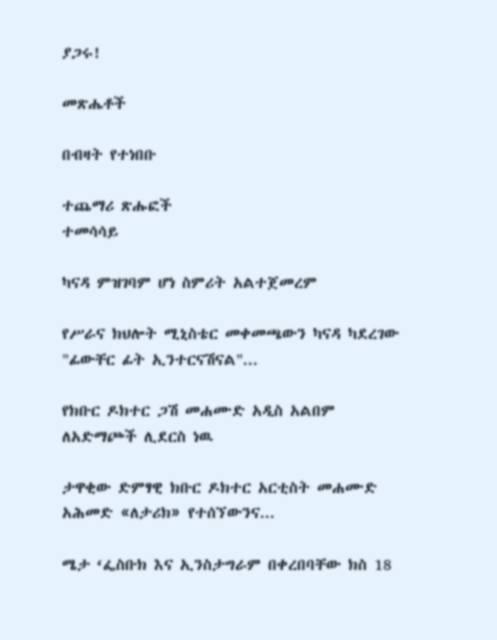ያጋሩ!

መጽሔቶች

በብዛት የተነበቡ

ተጨማሪ ጽሑፎች
ተመሳሳይ

ካናዳ ምዝገባም ሆነ ስምሪት አልተጀመረም

የሥራና ክህሎት ሚኒስቴር መቀመጫውን ካናዳ ካደረገው "ፊውቸር ፊት ኢንተርናሽናል"...

የክቡር ዶክተር ጋሽ መሐሙድ አዲስ አልበም ለአድማጮች ሊደርስ ነዉ

ታዋቂው ድምፃዊ ክቡር ዶክተር አርቲስት መሐሙድ አሕመድ «ለታሪክ» የተሰኘውንና...

ሜታ ‘ፌስቡክ እና ኢንስታግራም በቀረበባቸው ክስ 18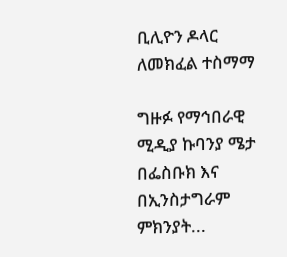ቢሊዮን ዶላር ለመክፈል ተስማማ

ግዙፉ የማኅበራዊ ሚዲያ ኩባንያ ሜታ በፌስቡክ እና በኢንስታግራም ምክንያት...